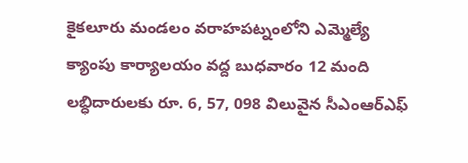కైకలూరు మండలం వరాహపట్నంలోని ఎమ్మెల్యే క్యాంపు కార్యాలయం వద్ద బుధవారం 12 మంది లబ్ధిదారులకు రూ. 6, 57, 098 విలువైన సీఎంఆర్ఎఫ్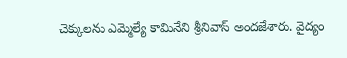చెక్కులను ఎమ్మెల్యే కామినేని శ్రీనివాస్ అందజేశారు. వైద్యం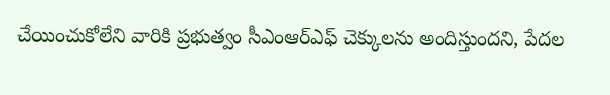చేయించుకోలేని వారికి ప్రభుత్వం సీఎంఆర్ఎఫ్ చెక్కులను అందిస్తుందని, పేదల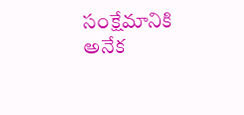సంక్షేమానికి అనేక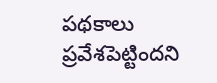పథకాలు ప్రవేశపెట్టిందని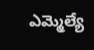ఎమ్మెల్యే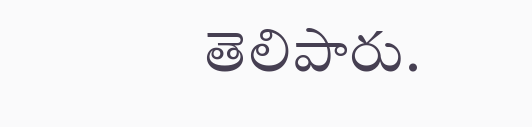తెలిపారు.